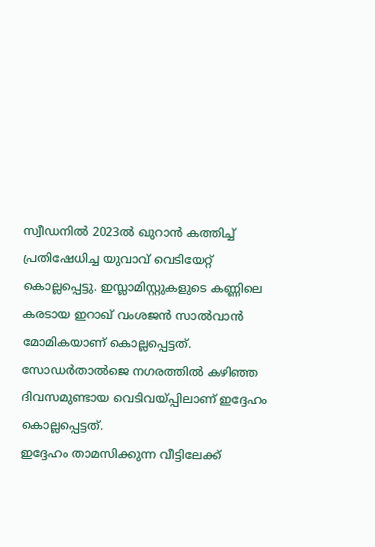സ്വീഡനിൽ 2023ൽ ഖുറാൻ കത്തിച്ച് പ്രതിഷേധിച്ച യുവാവ് വെടിയേറ്റ് കൊല്ലപ്പെട്ടു. ഇസ്ലാമിസ്റ്റുകളുടെ കണ്ണിലെ കരടായ ഇറാഖ് വംശജൻ സാൽവാൻ മോമികയാണ് കൊല്ലപ്പെട്ടത്. സോഡർതാൽജെ നഗരത്തിൽ കഴിഞ്ഞ ദിവസമുണ്ടായ വെടിവയ്പ്പിലാണ് ഇദ്ദേഹം കൊല്ലപ്പെട്ടത്.
ഇദ്ദേഹം താമസിക്കുന്ന വീട്ടിലേക്ക്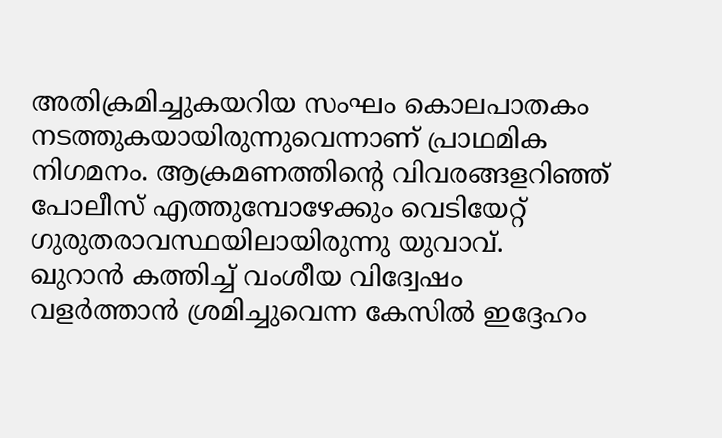അതിക്രമിച്ചുകയറിയ സംഘം കൊലപാതകം നടത്തുകയായിരുന്നുവെന്നാണ് പ്രാഥമിക നിഗമനം. ആക്രമണത്തിന്റെ വിവരങ്ങളറിഞ്ഞ് പോലീസ് എത്തുമ്പോഴേക്കും വെടിയേറ്റ് ഗുരുതരാവസ്ഥയിലായിരുന്നു യുവാവ്.
ഖുറാൻ കത്തിച്ച് വംശീയ വിദ്വേഷം വളർത്താൻ ശ്രമിച്ചുവെന്ന കേസിൽ ഇദ്ദേഹം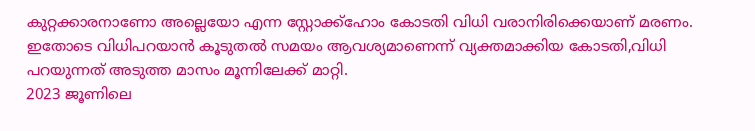കുറ്റക്കാരനാണോ അല്ലെയോ എന്ന സ്റ്റോക്ക്ഹോം കോടതി വിധി വരാനിരിക്കെയാണ് മരണം. ഇതോടെ വിധിപറയാൻ കൂടുതൽ സമയം ആവശ്യമാണെന്ന് വ്യക്തമാക്കിയ കോടതി,വിധി പറയുന്നത് അടുത്ത മാസം മൂന്നിലേക്ക് മാറ്റി.
2023 ജൂണിലെ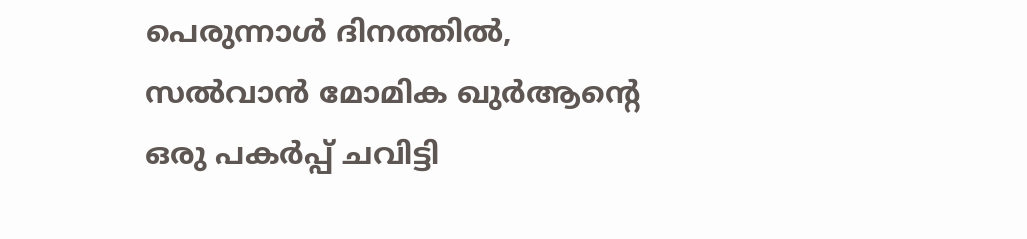പെരുന്നാൾ ദിനത്തിൽ, സൽവാൻ മോമിക ഖുർആന്റെ ഒരു പകർപ്പ് ചവിട്ടി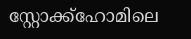സ്റ്റോക്ക്ഹോമിലെ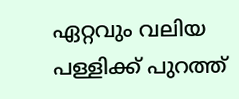ഏറ്റവും വലിയ പള്ളിക്ക് പുറത്ത്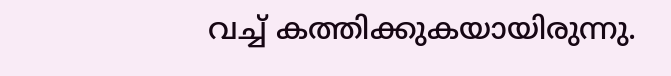വച്ച് കത്തിക്കുകയായിരുന്നു.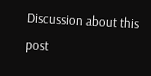Discussion about this post